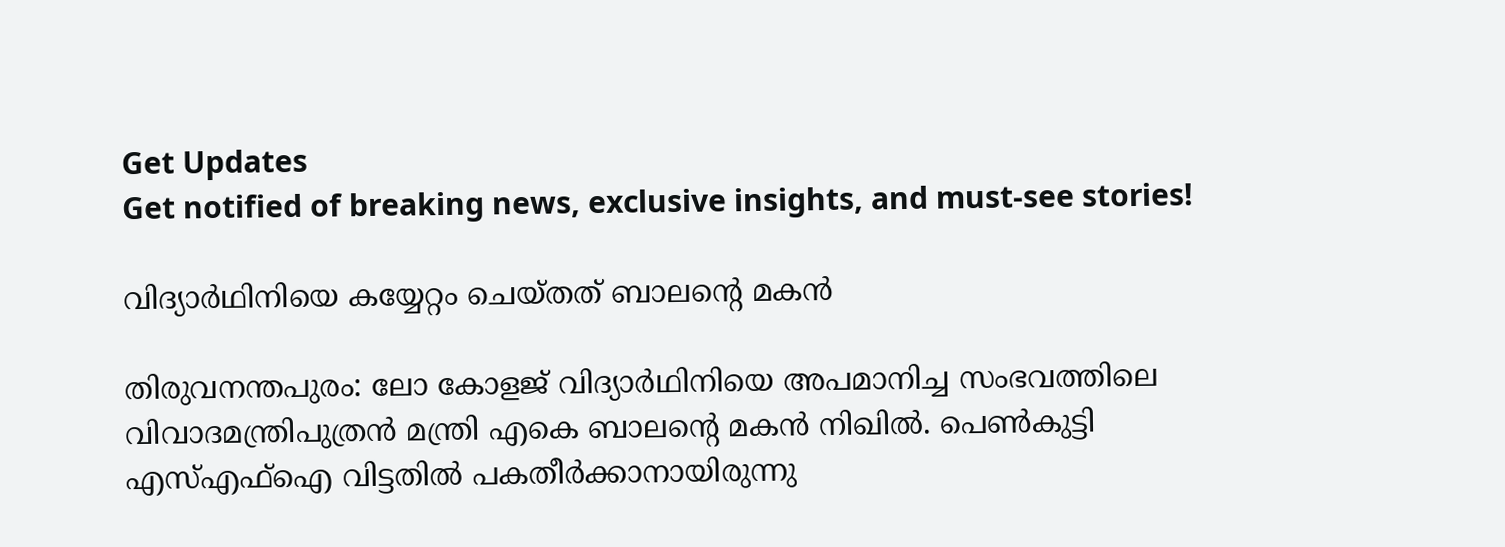Get Updates
Get notified of breaking news, exclusive insights, and must-see stories!

വിദ്യാര്‍ഥിനിയെ കയ്യേറ്റം ചെയ്തത് ബാലന്റെ മകന്‍

തിരുവനന്തപുരം: ലോ കോളജ് വിദ്യാര്‍ഥിനിയെ അപമാനിച്ച സംഭവത്തിലെ വിവാദമന്ത്രിപുത്രന്‍ മന്ത്രി എകെ ബാലന്റെ മകന്‍ നിഖില്‍. പെണ്‍കുട്ടി എസ്എഫ്‌ഐ വിട്ടതില്‍ പകതീര്‍ക്കാനായിരുന്നു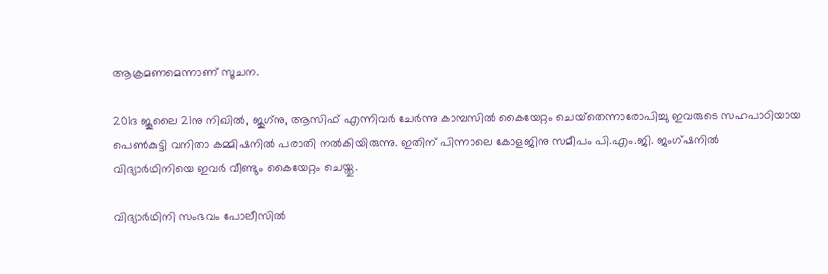ആക്രമണമെന്നാണ് സൂചന.

201ദ ജൂലൈ 21നു നിഖില്‍, ജുഗ്‌നു, ആസിഫ് എന്നിവര്‍ ചേര്‍ന്നു കാമ്പസില്‍ കൈയേറ്റം ചെയ്‌തെന്നാരോപിച്ചു ഇവരുടെ സഹപാഠിയായ പെണ്‍കുട്ടി വനിതാ കമ്മിഷനില്‍ പരാതി നല്‍കിയിരുന്നു. ഇതിന് പിന്നാലെ കോളജിനു സമീപം പി.എം.ജി. ജംഗ്ഷനില്‍ വിദ്യാര്‍ഥിനിയെ ഇവര്‍ വീണ്ടും കൈയേറ്റം ചെയ്തു.

വിദ്യാര്‍ഥിനി സംഭവം പോലീസില്‍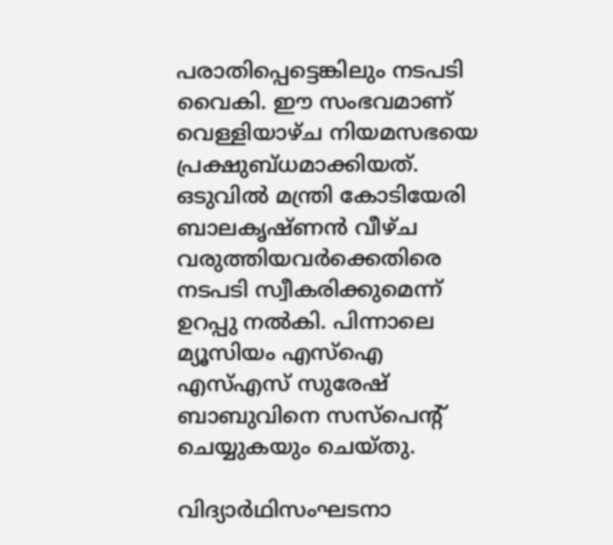പരാതിപ്പെട്ടെങ്കിലും നടപടി വൈകി. ഈ സംഭവമാണ് വെള്ളിയാഴ്ച നിയമസഭയെ പ്രക്ഷുബ്ധമാക്കിയത്. ഒടുവില്‍ മന്ത്രി കോടിയേരി ബാലകൃഷ്ണന്‍ വീഴ്ച വരുത്തിയവര്‍ക്കെതിരെ നടപടി സ്വീകരിക്കുമെന്ന് ഉറപ്പു നല്‍കി. പിന്നാലെ മ്യൂസിയം എസ്‌ഐ എസ്എസ് സുരേഷ് ബാബുവിനെ സസ്‌പെന്റ് ചെയ്യുകയും ചെയ്തു.

വിദ്യാര്‍ഥിസംഘടനാ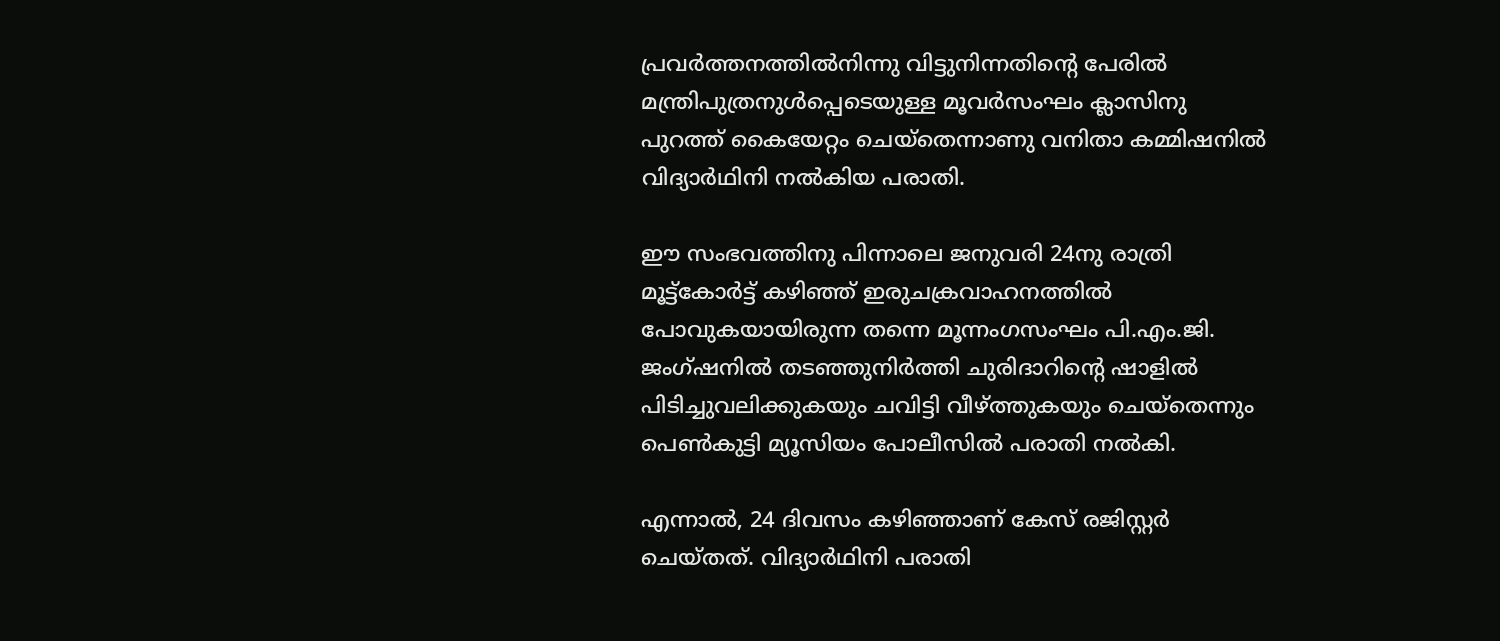പ്രവര്‍ത്തനത്തില്‍നിന്നു വിട്ടുനിന്നതിന്റെ പേരില്‍ മന്ത്രിപുത്രനുള്‍പ്പെടെയുള്ള മൂവര്‍സംഘം ക്ലാസിനു പുറത്ത് കൈയേറ്റം ചെയ്‌തെന്നാണു വനിതാ കമ്മിഷനില്‍ വിദ്യാര്‍ഥിനി നല്‍കിയ പരാതി.

ഈ സംഭവത്തിനു പിന്നാലെ ജനുവരി 24നു രാത്രി മൂട്ട്‌കോര്‍ട്ട് കഴിഞ്ഞ് ഇരുചക്രവാഹനത്തില്‍ പോവുകയായിരുന്ന തന്നെ മൂന്നംഗസംഘം പി.എം.ജി. ജംഗ്ഷനില്‍ തടഞ്ഞുനിര്‍ത്തി ചുരിദാറിന്റെ ഷാളില്‍ പിടിച്ചുവലിക്കുകയും ചവിട്ടി വീഴ്ത്തുകയും ചെയ്‌തെന്നും പെണ്‍കുട്ടി മ്യൂസിയം പോലീസില്‍ പരാതി നല്‍കി.

എന്നാല്‍, 24 ദിവസം കഴിഞ്ഞാണ് കേസ് രജിസ്റ്റര്‍ ചെയ്തത്. വിദ്യാര്‍ഥിനി പരാതി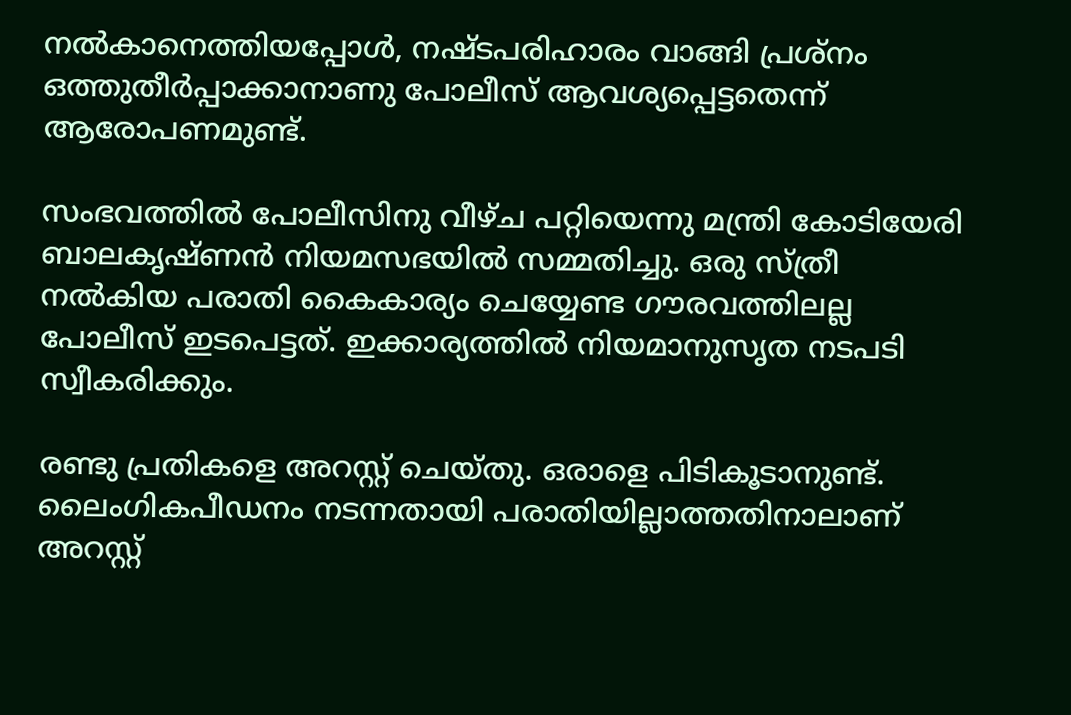നല്‍കാനെത്തിയപ്പോള്‍, നഷ്ടപരിഹാരം വാങ്ങി പ്രശ്‌നം ഒത്തുതീര്‍പ്പാക്കാനാണു പോലീസ് ആവശ്യപ്പെട്ടതെന്ന് ആരോപണമുണ്ട്.

സംഭവത്തില്‍ പോലീസിനു വീഴ്ച പറ്റിയെന്നു മന്ത്രി കോടിയേരി ബാലകൃഷ്ണന്‍ നിയമസഭയില്‍ സമ്മതിച്ചു. ഒരു സ്ത്രീ നല്‍കിയ പരാതി കൈകാര്യം ചെയ്യേണ്ട ഗൗരവത്തിലല്ല പോലീസ് ഇടപെട്ടത്. ഇക്കാര്യത്തില്‍ നിയമാനുസൃത നടപടി സ്വീകരിക്കും.

രണ്ടു പ്രതികളെ അറസ്റ്റ് ചെയ്തു. ഒരാളെ പിടികൂടാനുണ്ട്. ലൈംഗികപീഡനം നടന്നതായി പരാതിയില്ലാത്തതിനാലാണ് അറസ്റ്റ്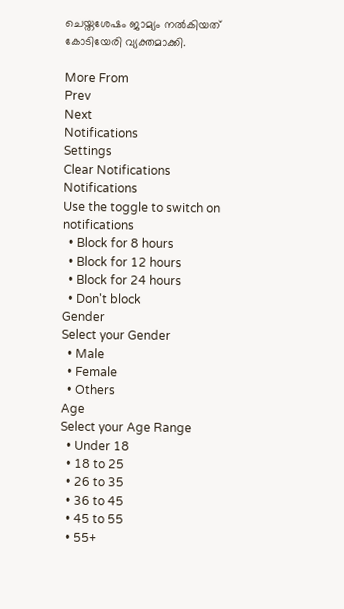ചെയ്തശേഷം ജാമ്യം നല്‍കിയത് കോടിയേരി വ്യക്തമാക്കി.

More From
Prev
Next
Notifications
Settings
Clear Notifications
Notifications
Use the toggle to switch on notifications
  • Block for 8 hours
  • Block for 12 hours
  • Block for 24 hours
  • Don't block
Gender
Select your Gender
  • Male
  • Female
  • Others
Age
Select your Age Range
  • Under 18
  • 18 to 25
  • 26 to 35
  • 36 to 45
  • 45 to 55
  • 55+